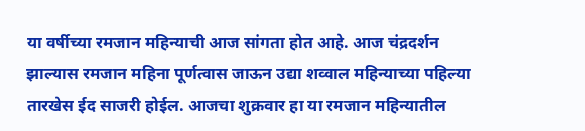या वर्षीच्या रमजान महिन्याची आज सांगता होत आहे. आज चंद्रदर्शन झाल्यास रमजान महिना पूर्णत्वास जाऊन उद्या शव्वाल महिन्याच्या पहिल्या तारखेस ईद साजरी होईल. आजचा शुक्रवार हा या रमजान महिन्यातील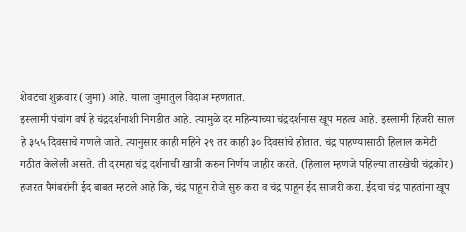शेवटचा शुक्रवार (जुमा) आहे. याला जुमातुल विदाअ म्हणतात.
इस्लामी पंचांग वर्ष हे चंद्रदर्शनाशी निगडीत आहे. त्यामुळे दर महिन्याच्या चंद्रदर्शनास खूप महत्व आहे. इस्लामी हिजरी साल हे ३५५ दिवसाचे गणले जाते. त्यानुसार काही महिने २९ तर काही ३० दिवसांचे होतात. चंद्र पाहण्यासाठी हिलाल कमेटी गठीत केलेली असते. ती दरमहा चंद्र दर्शनाची खात्री करुन निर्णय जाहीर करते. (हिलाल म्हणजे पहिल्या तारखेची चंद्रकोर)
हजरत पैगंबरांनी ईद बाबत म्हटले आहे कि, चंद्र पाहून रोजे सुरु करा व चंद्र पाहून ईद साजरी करा. ईदचा चंद्र पाहतांना खूप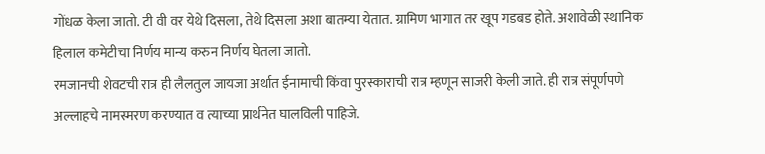गोंधळ केला जातो. टी वी वर येथे दिसला, तेथे दिसला अशा बातम्या येतात. ग्रामिण भागात तर खूप गडबड होते. अशावेळी स्थानिक हिलाल कमेटीचा निर्णय मान्य करुन निर्णय घेतला जातो.
रमजानची शेवटची रात्र ही लैलतुल जायजा अर्थात ईनामाची किंवा पुरस्काराची रात्र म्हणून साजरी केली जाते. ही रात्र संपूर्णपणे अल्लाहचे नामस्मरण करण्यात व त्याच्या प्रार्थनेत घालविली पाहिजे.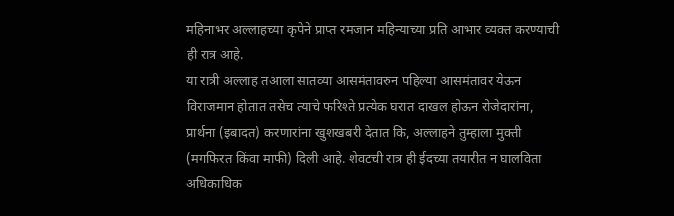महिनाभर अल्लाहच्या कृपेने प्राप्त रमजान महिन्याच्या प्रति आभार व्यक्त करण्याची ही रात्र आहे.
या रात्री अल्लाह तआला सातव्या आसमंतावरुन पहिल्या आसमंतावर येऊन विराजमान होतात तसेच त्याचे फरिश्ते प्रत्येक घरात दाखल होऊन रोजेदारांना, प्रार्थना (इबादत) करणारांना खुशखबरी देतात कि, अल्लाहने तुम्हाला मुक्ती (मगफिरत किंवा माफी) दिली आहे. शेवटची रात्र ही ईदच्या तयारीत न घालविता अधिकाधिक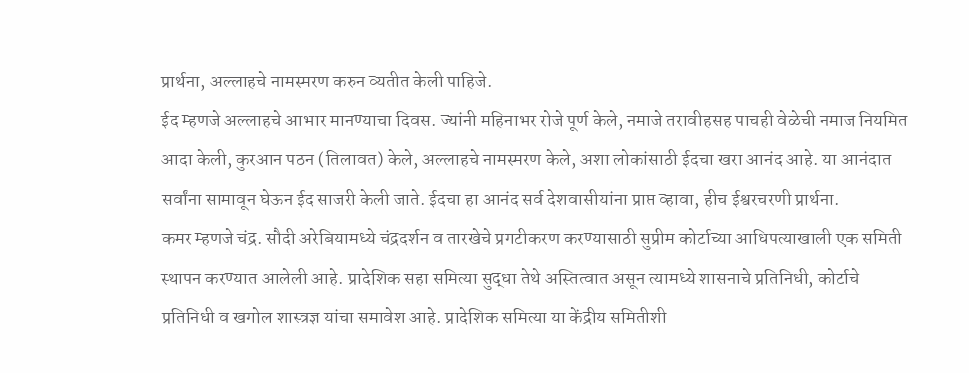प्रार्थना, अल्लाहचे नामस्मरण करुन व्यतीत केली पाहिजे.
ईद म्हणजे अल्लाहचे आभार मानण्याचा दिवस. ज्यांनी महिनाभर रोजे पूर्ण केले, नमाजे तरावीहसह पाचही वेळेची नमाज नियमित आदा केली, कुरआन पठन (तिलावत) केले, अल्लाहचे नामस्मरण केले, अशा लोकांसाठी ईदचा खरा आनंद आहे. या आनंदात सर्वांना सामावून घेऊन ईद साजरी केली जाते. ईदचा हा आनंद सर्व देशवासीयांना प्राप्त व्हावा, हीच ईश्वरचरणी प्रार्थना.
कमर म्हणजे चंद्र. सौदी अरेबियामध्ये चंद्रदर्शन व तारखेचे प्रगटीकरण करण्यासाठी सुप्रीम कोर्टाच्या आधिपत्याखाली एक समिती स्थापन करण्यात आलेली आहे. प्रादेशिक सहा समित्या सुद्धा तेथे अस्तित्वात असून त्यामध्ये शासनाचे प्रतिनिधी, कोर्टाचे प्रतिनिधी व खगोल शास्त्रज्ञ यांचा समावेश आहे. प्रादेशिक समित्या या केंद्रीय समितीशी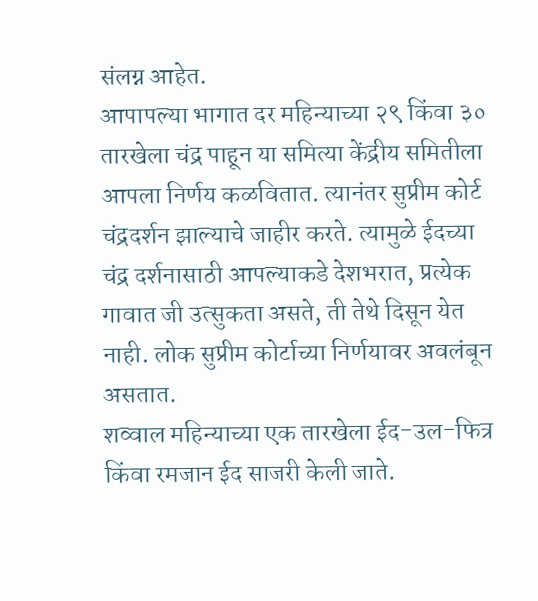संलग्न आहेत.
आपापल्या भागात दर महिन्याच्या २९ किंवा ३० तारखेला चंद्र पाहून या समित्या केंद्रीय समितीला आपला निर्णय कळवितात. त्यानंतर सुप्रीम कोर्ट चंद्रदर्शन झाल्याचे जाहीर करते. त्यामुळे ईदच्या चंद्र दर्शनासाठी आपल्याकडे देशभरात, प्रत्येक गावात जी उत्सुकता असते, ती तेथे दिसून येत नाही. लोक सुप्रीम कोर्टाच्या निर्णयावर अवलंबून असतात.
शव्वाल महिन्याच्या एक तारखेला ईद-उल-फित्र किंवा रमजान ईद साजरी केली जाते.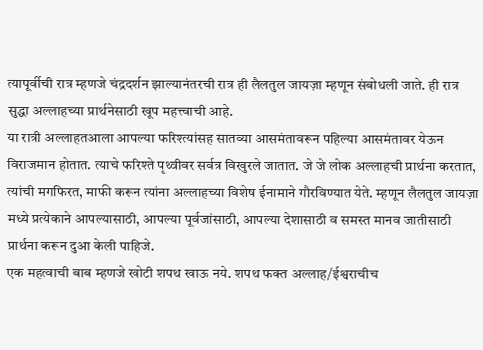त्यापूर्वीची रात्र म्हणजे चंद्रदर्शन झाल्यानंतरची रात्र ही लैलतुल जायज़ा म्हणून संबोधली जाते. ही रात्र सुद्धा अल्लाहच्या प्रार्थनेसाठी खूप महत्त्वाची आहे.
या रात्री अल्लाहतआला आपल्या फरिश्त्यांसह सातव्या आसमंतावरून पहिल्या आसमंतावर येऊन विराजमान होतात. त्याचे फरिश्ते पृथ्वीवर सर्वत्र विखुरले जातात. जे जे लोक अल्लाहची प्रार्थना करतात, त्यांची मगफिरत, माफी करून त्यांना अल्लाहच्या विशेष ईनामाने गौरविण्यात येते. म्हणून लैलतुल जायज़ा मध्ये प्रत्येकाने आपल्यासाठी, आपल्या पूर्वजांसाठी, आपल्या देशासाठी व समस्त मानव जातीसाठी प्रार्थना करून दुआ केली पाहिजे.
एक महत्वाची बाब म्हणजे खोटी शपथ खाऊ नये. शपथ फक्त अल्लाह/ईश्वराचीच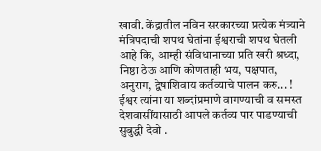खावी. केंद्रातील नविन सरकारच्या प्रत्येक मंत्र्याने मंत्रिपदाची शपथ घेतांना ईश्वराची शपथ घेतली आहे कि, आम्ही संविधानाच्या प्रति खरी श्रध्दा, निष्ठा ठेऊ आणि कोणताही भय, पक्षपात, अनुराग, द्वेषाशिवाय कर्तव्याचे पालन करु... ! ईश्वर त्यांना या शब्दांप्रमाणे वागण्याची व समस्त देशवासींयासाठी आपले कर्तव्य पार पाडण्याची सुबुद्धी देवो .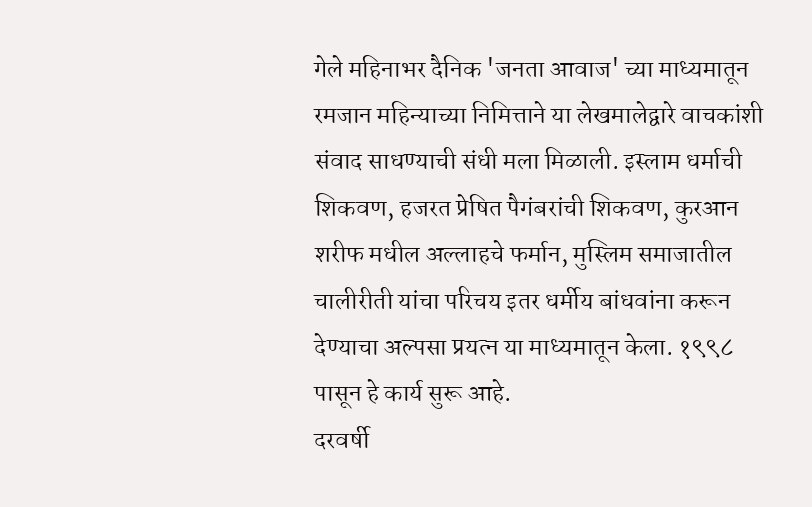गेले महिनाभर दैनिक 'जनता आवाज' च्या माध्यमातून रमजान महिन्याच्या निमित्ताने या लेखमालेद्वारे वाचकांशी संवाद साधण्याची संधी मला मिळाली. इस्लाम धर्माची शिकवण, हजरत प्रेषित पैगंबरांची शिकवण, कुरआन शरीफ मधील अल्लाहचे फर्मान, मुस्लिम समाजातील चालीरीती यांचा परिचय इतर धर्मीय बांधवांना करून देण्याचा अल्पसा प्रयत्न या माध्यमातून केला. १९९८ पासून हे कार्य सुरू आहे.
दरवर्षी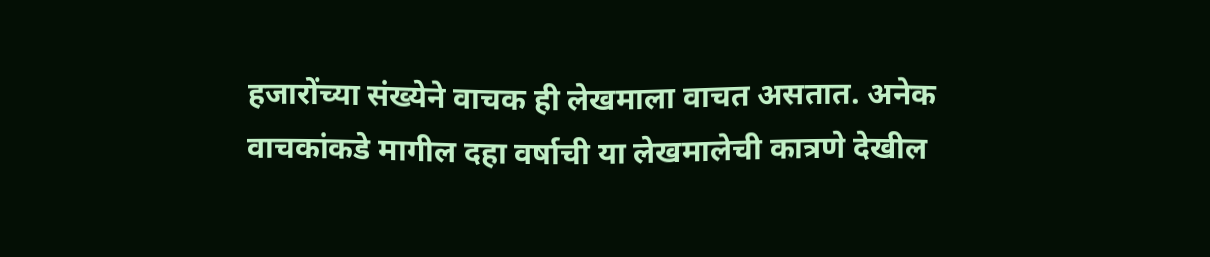हजारोंच्या संख्येने वाचक ही लेखमाला वाचत असतात. अनेक वाचकांकडे मागील दहा वर्षाची या लेखमालेची कात्रणे देखील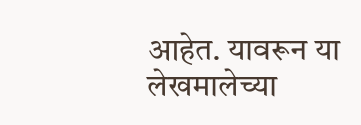आहेत. यावरून या लेखमालेच्या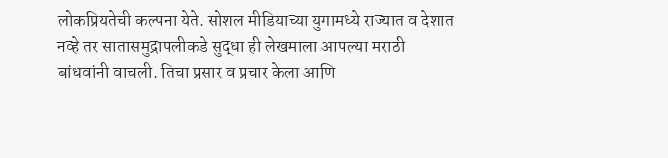लोकप्रियतेची कल्पना येते. सोशल मीडियाच्या युगामध्ये राज्यात व देशात नव्हे तर सातासमुद्रापलीकडे सुद्धा ही लेखमाला आपल्या मराठी बांधवांनी वाचली. तिचा प्रसार व प्रचार केला आणि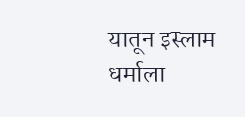यातून इस्लाम धर्माला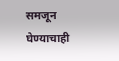समजून घेण्याचाही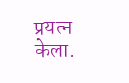प्रयत्न केला.